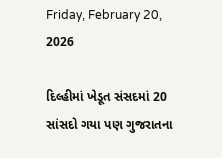Friday, February 20, 2026

દિલ્હીમાં ખેડૂત સંસદમાં 20 સાંસદો ગયા પણ ગુજરાતના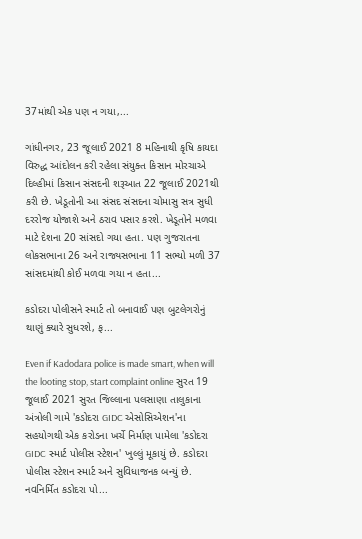37માંથી એક પણ ન ગયા,...

ગાંધીનગર, 23 જૂલાઈ 2021 8 મહિનાથી કૃષિ કાયદા વિરુદ્ધ આંદોલન કરી રહેલા સંયુક્ત કિસાન મોરચાએ દિલ્હીમાં કિસાન સંસદની શરૂઆત 22 જૂલાઈ 2021થી કરી છે. ખેડૂતોની આ સંસદ સંસદના ચોમાસુ સત્ર સુધી દરરોજ યોજાશે અને ઠરાવ પસાર કરશે. ખેડૂતોને મળવા માટે દેશના 20 સાંસદો ગયા હતા. પણ ગુજરાતના લોકસભાના 26 અને રાજ્યસભાના 11 સભ્યો મળી 37 સાંસદમાંથી કોઈ મળવા ગયા ન હતા...

કડોદરા પોલીસને સ્માર્ટ તો બનાવાઈ પણ બુટલેગરોનું થાણું ક્યારે સુધરશે, ફ...

Even if Kadodara police is made smart, when will the looting stop, start complaint online સુરત 19 જૂલાઈ 2021 સુરત જિલ્લાના પલસાણા તાલુકાના અંત્રોલી ગામે 'કડોદરા GIDC એસોસિએશન'ના સહયોગથી એક કરોડના ખર્ચે નિર્માણ પામેલા 'કડોદરા GIDC સ્માર્ટ પોલીસ સ્ટેશન' ખુલ્લું મૂકાયું છે. કડોદરા પોલીસ સ્ટેશન સ્માર્ટ અને સુવિધાજનક બન્યું છે. નવનિર્મિત કડોદરા પો...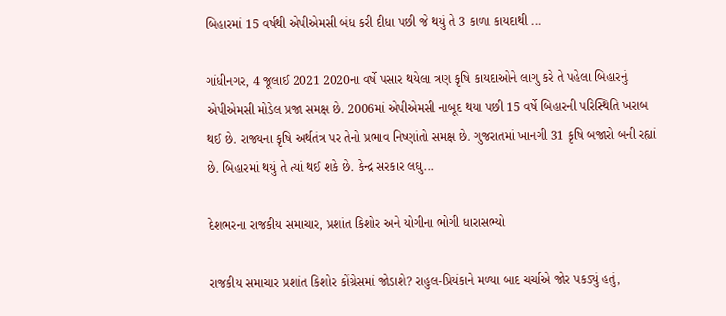બિહારમાં 15 વર્ષથી એપીએમસી બંધ કરી દીધા પછી જે થયું તે 3 કાળા કાયદાથી ...

ગાંધીનગર, 4 જૂલાઈ 2021 2020ના વર્ષે પસાર થયેલા ત્રણ કૃષિ કાયદાઓને લાગુ કરે તે પહેલા બિહારનું એપીએમસી મોડેલ પ્રજા સમક્ષ છે. 2006માં એપીએમસી નાબૂદ થયા પછી 15 વર્ષે બિહારની પરિસ્થિતિ ખરાબ થઈ છે. રાજ્યના કૃષિ અર્થતંત્ર પર તેનો પ્રભાવ નિષ્ણાંતો સમક્ષ છે. ગુજરાતમાં ખાનગી 31 કૃષિ બજારો બની રહ્યાં છે. બિહારમાં થયું તે ત્યાં થઈ શકે છે. કેન્દ્ર સરકાર લઘુ...

દેશભરના રાજકીય સમાચાર, પ્રશાંત કિશોર અને યોગીના ભોગી ધારાસભ્યો

રાજકીય સમાચાર પ્રશાંત કિશોર કોંગ્રેસમાં જોડાશે? રાહુલ-પ્રિયંકાને મળ્યા બાદ ચર્ચાએ જોર પકડ્યું હતું,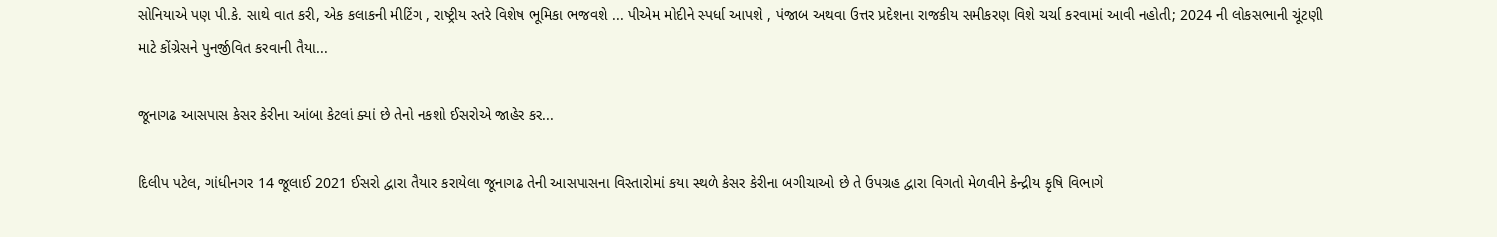સોનિયાએ પણ પી.કે. સાથે વાત કરી, એક કલાકની મીટિંગ , રાષ્ટ્રીય સ્તરે વિશેષ ભૂમિકા ભજવશે ... પીએમ મોદીને સ્પર્ધા આપશે , પંજાબ અથવા ઉત્તર પ્રદેશના રાજકીય સમીકરણ વિશે ચર્ચા કરવામાં આવી નહોતી; 2024 ની લોકસભાની ચૂંટણી માટે કોંગ્રેસને પુનર્જીવિત કરવાની તૈયા...

જૂનાગઢ આસપાસ કેસર કેરીના આંબા કેટલાં ક્યાં છે તેનો નકશો ઈસરોએ જાહેર કર...

દિલીપ પટેલ, ગાંધીનગર 14 જૂલાઈ 2021 ઈસરો દ્વારા તૈયાર કરાયેલા જૂનાગઢ તેની આસપાસના વિસ્તારોમાં કયા સ્થળે કેસર કેરીના બગીચાઓ છે તે ઉપગ્રહ દ્વારા વિગતો મેળવીને કેન્દ્રીય કૃષિ વિભાગે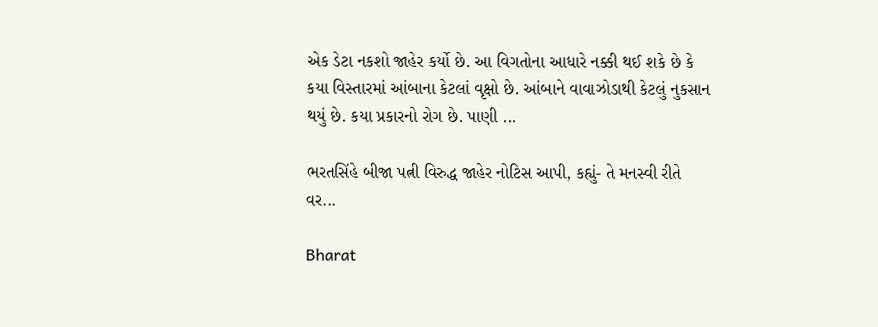એક ડેટા નકશો જાહેર કર્યો છે. આ વિગતોના આધારે નક્કી થઈ શકે છે કે કયા વિસ્તારમાં આંબાના કેટલાં વૃક્ષો છે. આંબાને વાવાઝોડાથી કેટલું નુકસાન થયું છે. કયા પ્રકારનો રોગ છે. પાણી ...

ભરતસિંહે બીજા પત્ની વિરુદ્ધ જાહેર નોટિસ આપી, કહ્યું- તે મનસ્વી રીતે વર...

Bharat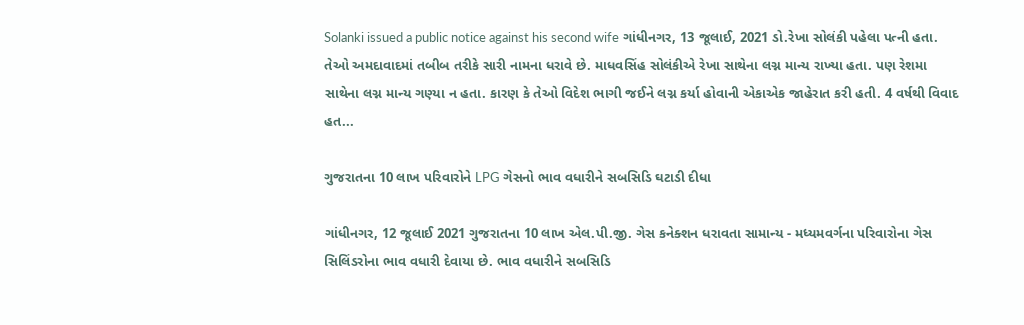Solanki issued a public notice against his second wife ગાંધીનગર, 13 જૂલાઈ, 2021 ડો.રેખા સોલંકી પહેલા પત્ની હતા. તેઓ અમદાવાદમાં તબીબ તરીકે સારી નામના ધરાવે છે. માધવસિંહ સોલંકીએ રેખા સાથેના લગ્ન માન્ય રાખ્યા હતા. પણ રેશમા સાથેના લગ્ન માન્ય ગણ્યા ન હતા. કારણ કે તેઓ વિદેશ ભાગી જઈને લગ્ન કર્યા હોવાની એકાએક જાહેરાત કરી હતી. 4 વર્ષથી વિવાદ હત...

ગુજરાતના 10 લાખ પરિવારોને LPG ગેસનો ભાવ વધારીને સબસિડિ ઘટાડી દીધા

ગાંધીનગર, 12 જૂલાઈ 2021 ગુજરાતના 10 લાખ એલ.પી.જી. ગેસ કનેક્શન ધરાવતા સામાન્ય - મધ્યમવર્ગના પરિવારોના ગેસ સિલિંડરોના ભાવ વધારી દેવાયા છે. ભાવ વધારીને સબસિડિ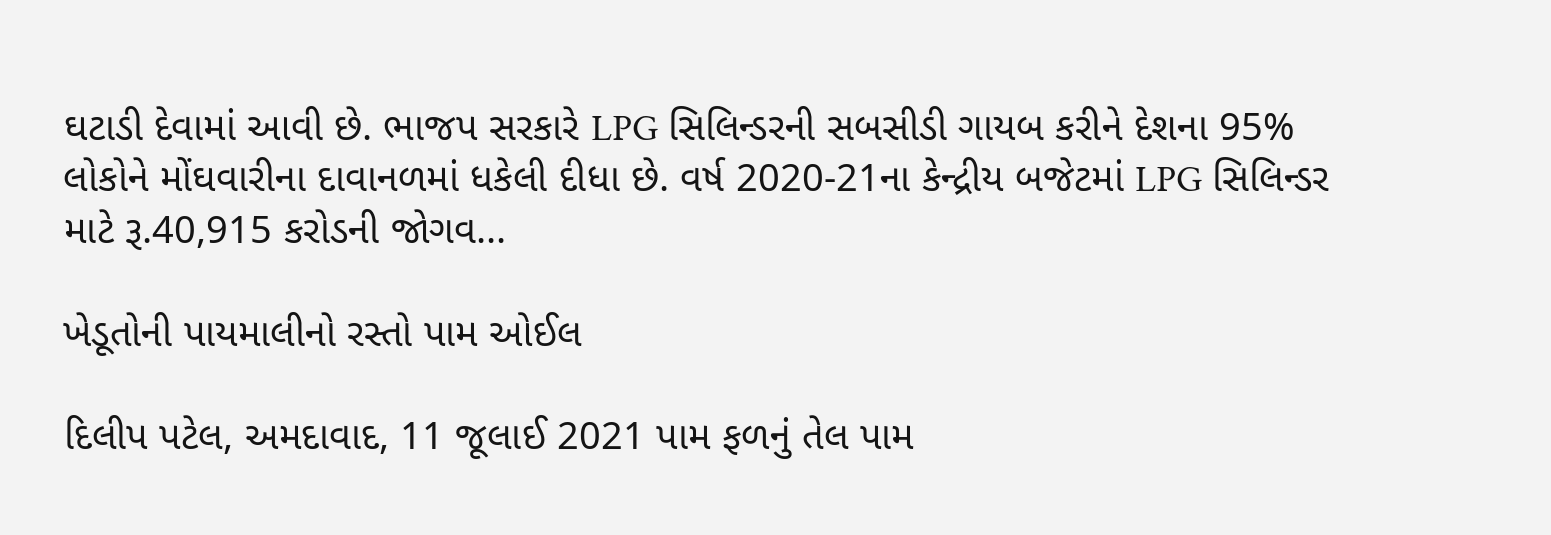ઘટાડી દેવામાં આવી છે. ભાજપ સરકારે LPG સિલિન્ડરની સબસીડી ગાયબ કરીને દેશના 95% લોકોને મોંઘવારીના દાવાનળમાં ધકેલી દીધા છે. વર્ષ 2020-21ના કેન્દ્રીય બજેટમાં LPG સિલિન્ડર માટે રૂ.40,915 કરોડની જોગવ...

ખેડૂતોની પાયમાલીનો રસ્તો પામ ઓઈલ

દિલીપ પટેલ, અમદાવાદ, 11 જૂલાઈ 2021 પામ ફળનું તેલ પામ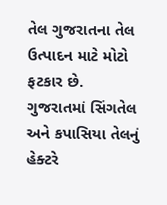તેલ ગુજરાતના તેલ ઉત્પાદન માટે મોટો ફટકાર છે. ગુજરાતમાં સિંગતેલ અને કપાસિયા તેલનું હેક્ટરે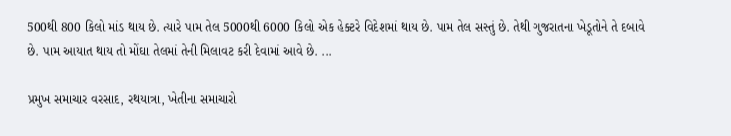500થી 800 કિલો માંડ થાય છે. ત્યારે પામ તેલ 5000થી 6000 કિલો એક હેક્ટરે વિદેશમાં થાય છે. પામ તેલ સસ્તું છે. તેથી ગુજરાતના ખેડૂતોને તે દબાવે છે. પામ આયાત થાય તો મોંઘા તેલમાં તેની મિલાવટ કરી દેવામાં આવે છે. ...

પ્રમુખ સમાચાર વરસાદ, રથયાત્રા, ખેતીના સમાચારો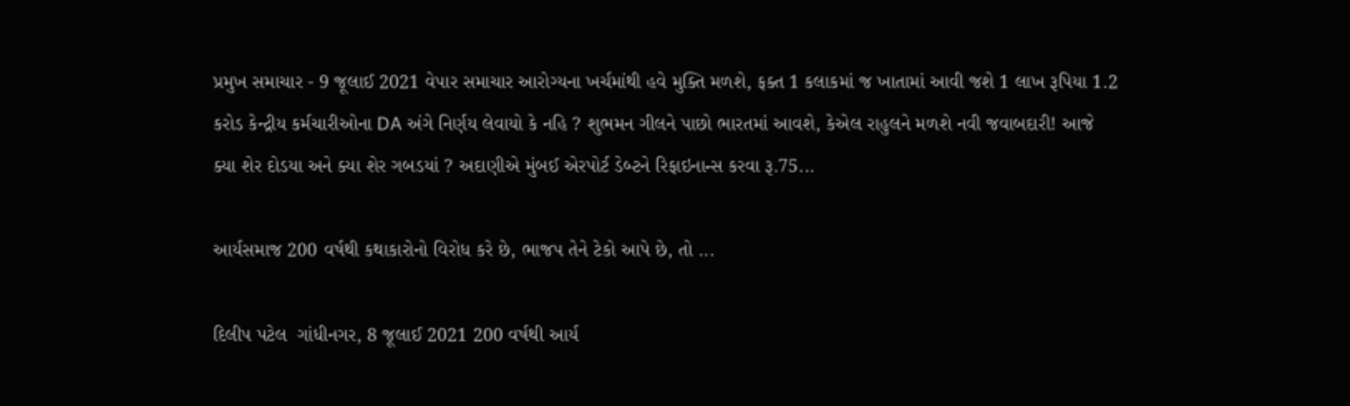પ્રમુખ સમાચાર - 9 જૂલાઈ 2021 વેપાર સમાચાર આરોગ્યના ખર્ચમાંથી હવે મુક્તિ મળશે, ફક્ત 1 કલાકમાં જ ખાતામાં આવી જશે 1 લાખ રૂપિયા 1.2 કરોડ કેન્દ્રીય કર્મચારીઓના DA અંગે નિર્ણય લેવાયો કે નહિ ? શુભમન ગીલને પાછો ભારતમાં આવશે, કેએલ રાહુલને મળશે નવી જવાબદારી! આજે ક્યા શેર દોડયા અને ક્યા શેર ગબડયાં ? અદાણીએ મુંબઈ એરપોર્ટ ડેબ્ટને રિફાઇનાન્સ કરવા રૂ.75...

આર્યસમાજ 200 વર્ષથી કથાકારોનો વિરોધ કરે છે, ભાજપ તેને ટેકો આપે છે, તો ...

દિલીપ પટેલ  ગાંધીનગર, 8 જૂલાઈ 2021 200 વર્ષથી આર્ય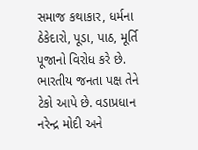સમાજ કથાકાર, ધર્મના ઠેકેદારો, પૂડા, પાઠ, મૂર્તિ પૂજાનો વિરોધ કરે છે. ભારતીય જનતા પક્ષ તેને ટેકો આપે છે. વડાપ્રધાન નરેન્દ્ર મોદી અને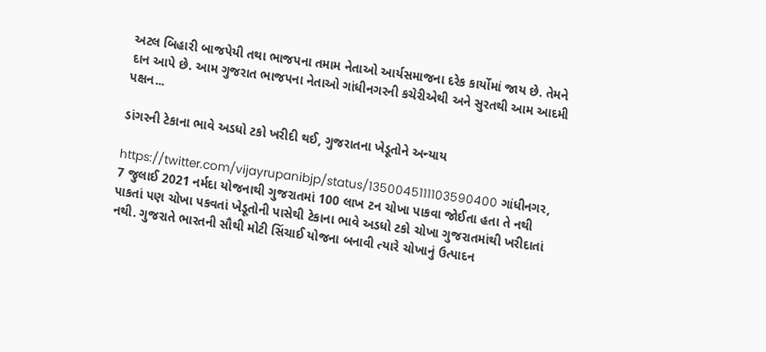અટલ બિહારી બાજપેયી તથા ભાજપના તમામ નેતાઓ આર્યસમાજના દરેક કાર્યોમાં જાય છે. તેમને દાન આપે છે. આમ ગુજરાત ભાજપના નેતાઓ ગાંધીનગરની કચેરીએથી અને સુરતથી આમ આદમી પક્ષન...

ડાંગરની ટેકાના ભાવે અડધો ટકો ખરીદી થઈ, ગુજરાતના ખેડૂતોને અન્યાય

https://twitter.com/vijayrupanibjp/status/1350045111103590400 ગાંધીનગર, 7 જુલાઈ 2021 નર્મદા યોજનાથી ગુજરાતમાં 100 લાખ ટન ચોખા પાકવા જોઈતા હતા તે નથી પાકતાં પણ ચોખા પકવતાં ખેડૂતોની પાસેથી ટેકાના ભાવે અડધો ટકો ચોખા ગુજરાતમાંથી ખરીદાતાં નથી. ગુજરાતે ભારતની સૌથી મોટી સિંચાઈ યોજના બનાવી ત્યારે ચોખાનું ઉત્પાદન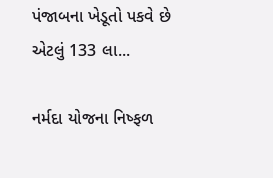પંજાબના ખેડૂતો પકવે છે એટલું 133 લા...

નર્મદા યોજના નિષ્ફળ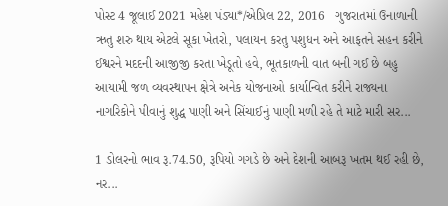પોસ્ટ 4 જૂલાઈ 2021 મહેશ પંડ્યા*/એપ્રિલ 22, 2016   ગુજરાતમાં ઉનાળાની ઋતુ શરુ થાય એટલે સૂકા ખેતરો, પલાયન કરતુ પશુધન અને આફતને સહન કરીને ઈશ્વરને મદદની આજીજી કરતા ખેડૂતો હવે, ભૂતકાળની વાત બની ગઈ છે બહુ આયામી જળ વ્યવસ્થાપન ક્ષેત્રે અનેક યોજનાઓ કાર્યાન્વિત કરીને રાજ્યના નાગરિકોને પીવાનું શુદ્ધ પાણી અને સિંચાઈનું પાણી મળી રહે તે માટે મારી સર...

1 ડોલરનો ભાવ રૂ.74.50, રૂપિયો ગગડે છે અને દેશની આબરૂ ખતમ થઈ રહી છે, નર...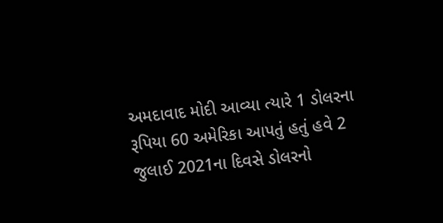અમદાવાદ મોદી આવ્યા ત્યારે 1 ડોલરના રૂપિયા 60 અમેરિકા આપતું હતું હવે 2 જુલાઈ 2021ના દિવસે ડોલરનો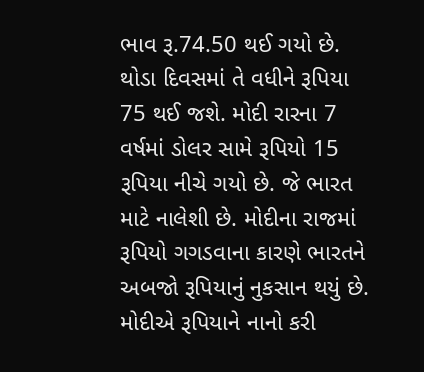ભાવ રૂ.74.50 થઈ ગયો છે. થોડા દિવસમાં તે વધીને રૂપિયા 75 થઈ જશે. મોદી રારના 7 વર્ષમાં ડોલર સામે રૂપિયો 15 રૂપિયા નીચે ગયો છે. જે ભારત માટે નાલેશી છે. મોદીના રાજમાં રૂપિયો ગગડવાના કારણે ભારતને અબજો રૂપિયાનું નુકસાન થયું છે. મોદીએ રૂપિયાને નાનો કરી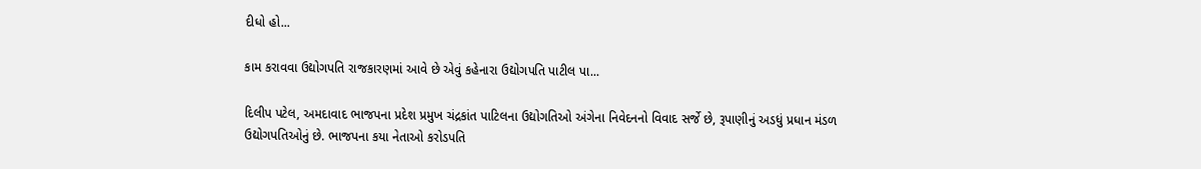દીધો હો...

કામ કરાવવા ઉદ્યોગપતિ રાજકારણમાં આવે છે એવું કહેનારા ઉદ્યોગપતિ પાટીલ પા...

દિલીપ પટેલ, અમદાવાદ ભાજપના પ્રદેશ પ્રમુખ ચંદ્રકાંત પાટિલના ઉદ્યોગતિઓ અંગેના નિવેદનનો વિવાદ સર્જે છે, રૂપાણીનું અડધું પ્રધાન મંડળ ઉદ્યોગપતિઓનું છે. ભાજપના કયા નેતાઓ કરોડપતિ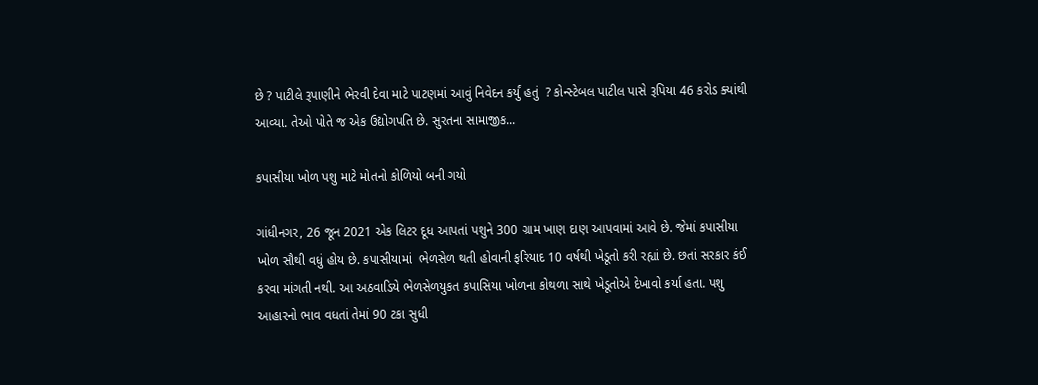છે ? પાટીલે રૂપાણીને ભેરવી દેવા માટે પાટણમાં આવું નિવેદન કર્યું હતું  ? કોન્સ્ટેબલ પાટીલ પાસે રૂપિયા 46 કરોડ ક્યાંથી આવ્યા. તેઓ પોતે જ એક ઉદ્યોગપતિ છે. સુરતના સામાજીક...

કપાસીયા ખોળ પશુ માટે મોતનો કોળિયો બની ગયો

ગાંધીનગર, 26 જૂન 2021 એક લિટર દૂધ આપતાં પશુને 300 ગ્રામ ખાણ દાણ આપવામાં આવે છે. જેમાં કપાસીયા ખોળ સૌથી વધું હોય છે. કપાસીયામાં  ભેળસેળ થતી હોવાની ફરિયાદ 10 વર્ષથી ખેડૂતો કરી રહ્યાં છે. છતાં સરકાર કંઈ કરવા માંગતી નથી. આ અઠવાડિયે ભેળસેળયુકત કપાસિયા ખોળના કોથળા સાથે ખેડૂતોએ દેખાવો કર્યા હતા. પશુ આહારનો ભાવ વધતાં તેમાં 90 ટકા સુધી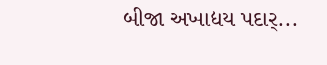બીજા અખાદ્યય પદાર્...